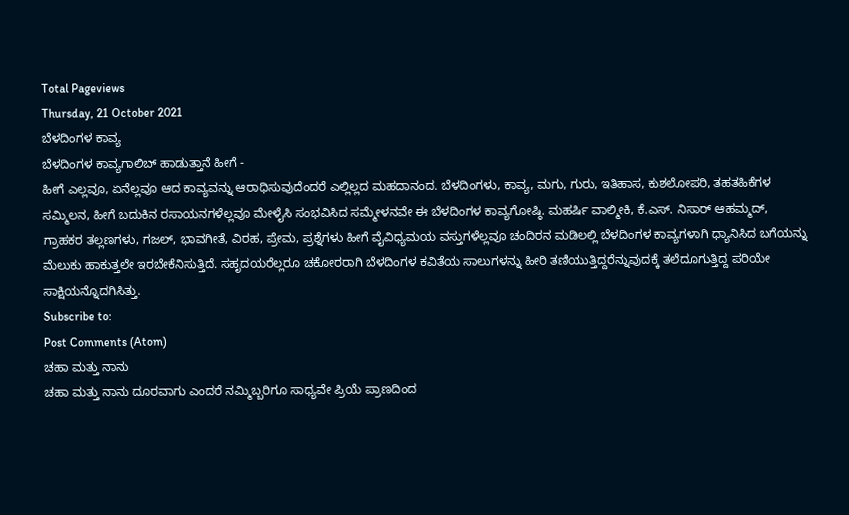Total Pageviews
Thursday, 21 October 2021
ಬೆಳದಿಂಗಳ ಕಾವ್ಯ
ಬೆಳದಿಂಗಳ ಕಾವ್ಯಗಾಲಿಬ್ ಹಾಡುತ್ತಾನೆ ಹೀಗೆ -
ಹೀಗೆ ಎಲ್ಲವೂ, ಏನೆಲ್ಲವೂ ಆದ ಕಾವ್ಯವನ್ನು ಆರಾಧಿಸುವುದೆಂದರೆ ಎಲ್ಲಿಲ್ಲದ ಮಹದಾನಂದ. ಬೆಳದಿಂಗಳು, ಕಾವ್ಯ, ಮಗು, ಗುರು, ಇತಿಹಾಸ, ಕುಶಲೋಪರಿ, ತಹತಹಿಕೆಗಳ ಸಮ್ಮಿಲನ, ಹೀಗೆ ಬದುಕಿನ ರಸಾಯನಗಳೆಲ್ಲವೂ ಮೇಳೈಸಿ ಸಂಭವಿಸಿದ ಸಮ್ಮೇಳನವೇ ಈ ಬೆಳದಿಂಗಳ ಕಾವ್ಯಗೋಷ್ಠಿ. ಮಹರ್ಷಿ ವಾಲ್ಮೀಕಿ, ಕೆ.ಎಸ್. ನಿಸಾರ್ ಆಹಮ್ಮದ್, ಗ್ರಾಹಕರ ತಲ್ಲಣಗಳು, ಗಜಲ್, ಭಾವಗೀತೆ, ವಿರಹ, ಪ್ರೇಮ, ಪ್ರಶ್ನೆಗಳು ಹೀಗೆ ವೈವಿಧ್ಯಮಯ ವಸ್ತುಗಳೆಲ್ಲವೂ ಚಂದಿರನ ಮಡಿಲಲ್ಲಿ ಬೆಳದಿಂಗಳ ಕಾವ್ಯಗಳಾಗಿ ಧ್ಯಾನಿಸಿದ ಬಗೆಯನ್ನು ಮೆಲುಕು ಹಾಕುತ್ತಲೇ ಇರಬೇಕೆನಿಸುತ್ತಿದೆ. ಸಹೃದಯರೆಲ್ಲರೂ ಚಕೋರರಾಗಿ ಬೆಳದಿಂಗಳ ಕವಿತೆಯ ಸಾಲುಗಳನ್ನು ಹೀರಿ ತಣಿಯುತ್ತಿದ್ದರೆನ್ನುವುದಕ್ಕೆ ತಲೆದೂಗುತ್ತಿದ್ದ ಪರಿಯೇ ಸಾಕ್ಷಿಯನ್ನೊದಗಿಸಿತ್ತು.
Subscribe to:
Post Comments (Atom)
ಚಹಾ ಮತ್ತು ನಾನು
ಚಹಾ ಮತ್ತು ನಾನು ದೂರವಾಗು ಎಂದರೆ ನಮ್ಮಿಬ್ಬರಿಗೂ ಸಾಧ್ಯವೇ ಪ್ರಿಯೆ ಪ್ರಾಣದಿಂದ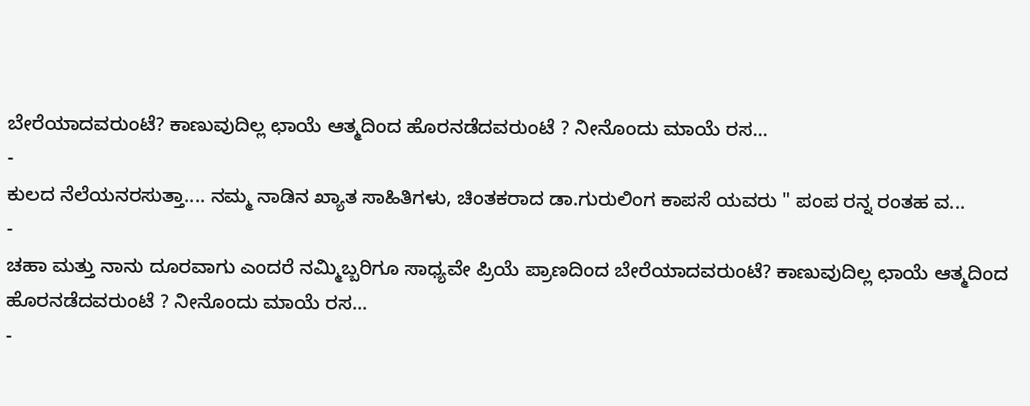ಬೇರೆಯಾದವರುಂಟೆ? ಕಾಣುವುದಿಲ್ಲ ಛಾಯೆ ಆತ್ಮದಿಂದ ಹೊರನಡೆದವರುಂಟೆ ? ನೀನೊಂದು ಮಾಯೆ ರಸ...
-
ಕುಲದ ನೆಲೆಯನರಸುತ್ತಾ.... ನಮ್ಮ ನಾಡಿನ ಖ್ಯಾತ ಸಾಹಿತಿಗಳು, ಚಿಂತಕರಾದ ಡಾ.ಗುರುಲಿಂಗ ಕಾಪಸೆ ಯವರು " ಪಂಪ ರನ್ನ ರಂತಹ ವ...
-
ಚಹಾ ಮತ್ತು ನಾನು ದೂರವಾಗು ಎಂದರೆ ನಮ್ಮಿಬ್ಬರಿಗೂ ಸಾಧ್ಯವೇ ಪ್ರಿಯೆ ಪ್ರಾಣದಿಂದ ಬೇರೆಯಾದವರುಂಟೆ? ಕಾಣುವುದಿಲ್ಲ ಛಾಯೆ ಆತ್ಮದಿಂದ ಹೊರನಡೆದವರುಂಟೆ ? ನೀನೊಂದು ಮಾಯೆ ರಸ...
-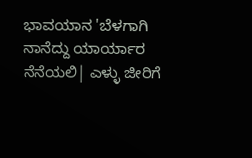ಭಾವಯಾನ 'ಬೆಳಗಾಗಿ ನಾನೆದ್ದು ಯಾರ್ಯಾರ ನೆನೆಯಲಿ| ಎಳ್ಳು ಜೀರಿಗೆ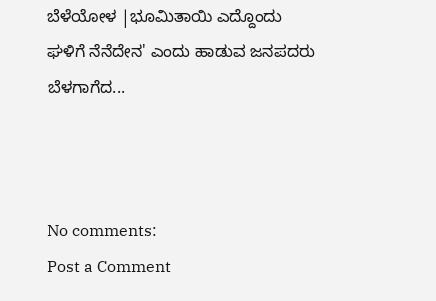ಬೆಳೆಯೋಳ |ಭೂಮಿತಾಯಿ ಎದ್ದೊಂದು ಘಳಿಗೆ ನೆನೆದೇನ' ಎಂದು ಹಾಡುವ ಜನಪದರು ಬೆಳಗಾಗೆದ...



No comments:
Post a Comment